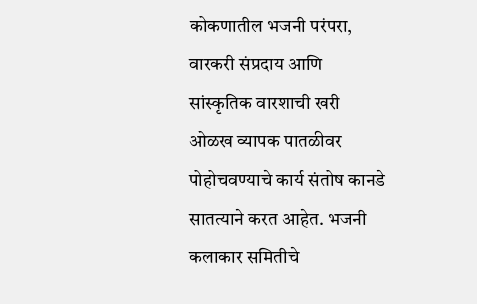कोकणातील भजनी परंपरा, वारकरी संप्रदाय आणि सांस्कृतिक वारशाची खरी ओळख व्यापक पातळीवर पोहोचवण्याचे कार्य संतोष कानडे सातत्याने करत आहेत. भजनी कलाकार समितीचे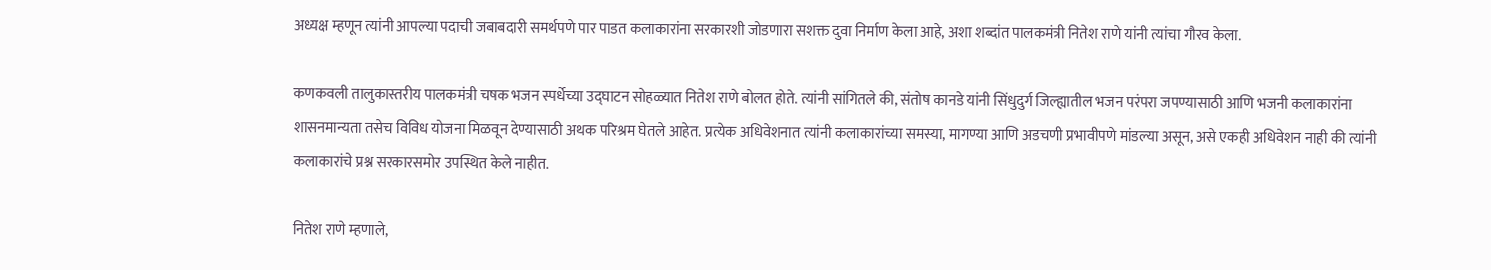अध्यक्ष म्हणून त्यांनी आपल्या पदाची जबाबदारी समर्थपणे पार पाडत कलाकारांना सरकारशी जोडणारा सशक्त दुवा निर्माण केला आहे, अशा शब्दांत पालकमंत्री नितेश राणे यांनी त्यांचा गौरव केला.

कणकवली तालुकास्तरीय पालकमंत्री चषक भजन स्पर्धेच्या उद्घाटन सोहळ्यात नितेश राणे बोलत होते. त्यांनी सांगितले की, संतोष कानडे यांनी सिंधुदुर्ग जिल्ह्यातील भजन परंपरा जपण्यासाठी आणि भजनी कलाकारांना शासनमान्यता तसेच विविध योजना मिळवून देण्यासाठी अथक परिश्रम घेतले आहेत. प्रत्येक अधिवेशनात त्यांनी कलाकारांच्या समस्या, मागण्या आणि अडचणी प्रभावीपणे मांडल्या असून, असे एकही अधिवेशन नाही की त्यांनी कलाकारांचे प्रश्न सरकारसमोर उपस्थित केले नाहीत.

नितेश राणे म्हणाले,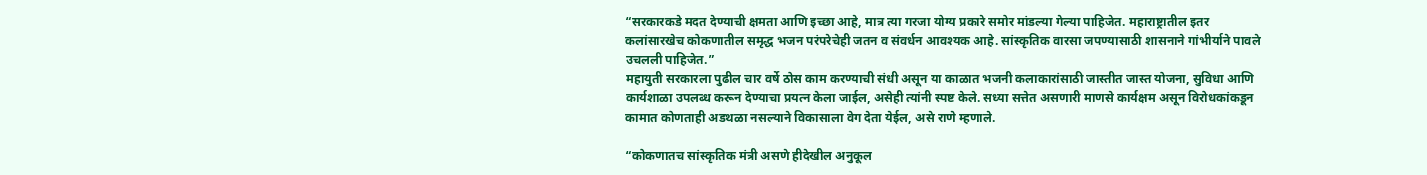“सरकारकडे मदत देण्याची क्षमता आणि इच्छा आहे, मात्र त्या गरजा योग्य प्रकारे समोर मांडल्या गेल्या पाहिजेत. महाराष्ट्रातील इतर कलांसारखेच कोकणातील समृद्ध भजन परंपरेचेही जतन व संवर्धन आवश्यक आहे. सांस्कृतिक वारसा जपण्यासाठी शासनाने गांभीर्याने पावले उचलली पाहिजेत.”
महायुती सरकारला पुढील चार वर्षे ठोस काम करण्याची संधी असून या काळात भजनी कलाकारांसाठी जास्तीत जास्त योजना, सुविधा आणि कार्यशाळा उपलब्ध करून देण्याचा प्रयत्न केला जाईल, असेही त्यांनी स्पष्ट केले. सध्या सत्तेत असणारी माणसे कार्यक्षम असून विरोधकांकडून कामात कोणताही अडथळा नसल्याने विकासाला वेग देता येईल, असे राणे म्हणाले.

“कोकणातच सांस्कृतिक मंत्री असणे हीदेखील अनुकूल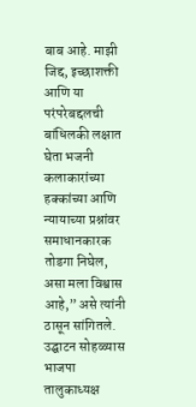बाब आहे. माझी जिद्द, इच्छाशक्ती आणि या परंपरेबद्दलची बांधिलकी लक्षात घेता भजनी कलाकारांच्या हक्कांच्या आणि न्यायाच्या प्रश्नांवर समाधानकारक तोडगा निघेल, असा मला विश्वास आहे,” असे त्यांनी ठासून सांगितले.
उद्घाटन सोहळ्यास भाजपा तालुकाध्यक्ष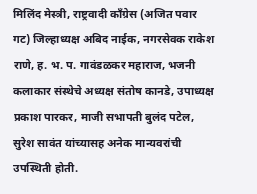मिलिंद मेस्त्री, राष्ट्रवादी काँग्रेस (अजित पवार गट) जिल्हाध्यक्ष अबिद नाईक, नगरसेवक राकेश राणे, ह. भ. प. गावंडळकर महाराज, भजनी कलाकार संस्थेचे अध्यक्ष संतोष कानडे, उपाध्यक्ष प्रकाश पारकर, माजी सभापती बुलंद पटेल, सुरेश सावंत यांच्यासह अनेक मान्यवरांची उपस्थिती होती.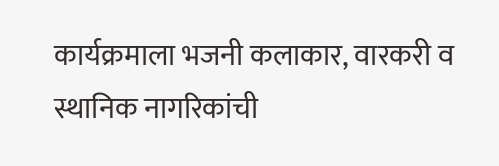कार्यक्रमाला भजनी कलाकार, वारकरी व स्थानिक नागरिकांची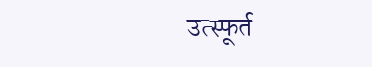उत्स्फूर्त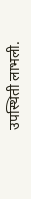उपस्थिती लाभली.